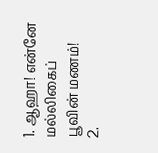1. ஆஹா! என்னே மல்லிகைப் பூவின் மணம்!
2.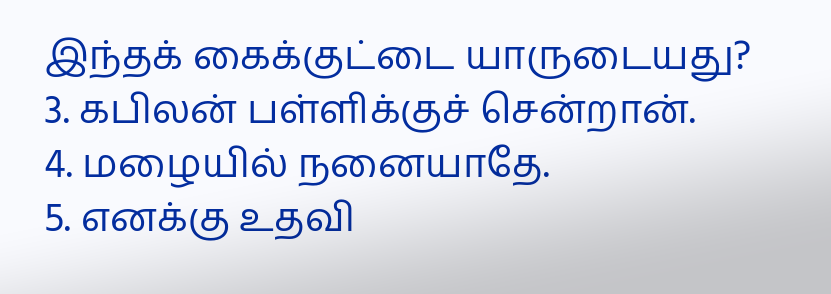இந்தக் கைக்குட்டை யாருடையது?
3. கபிலன் பள்ளிக்குச் சென்றான்.
4. மழையில் நனையாதே.
5. எனக்கு உதவி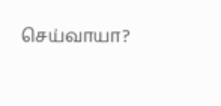செய்வாயா?